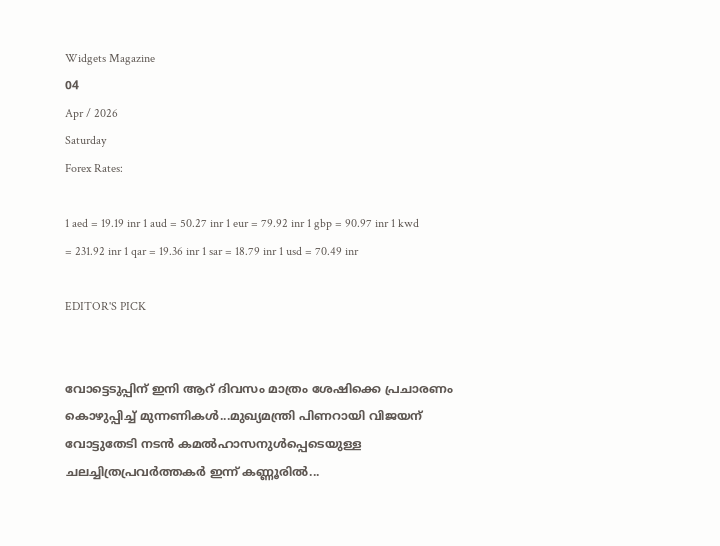Widgets Magazine
04
Apr / 2026
Saturday
Forex Rates:

1 aed = 19.19 inr 1 aud = 50.27 inr 1 eur = 79.92 inr 1 gbp = 90.97 inr 1 kwd = 231.92 inr 1 qar = 19.36 inr 1 sar = 18.79 inr 1 usd = 70.49 inr

EDITOR'S PICK


വോട്ടെടുപ്പിന് ഇ‌നി ആറ് ദിവസം മാത്രം ശേഷിക്കെ പ്രചാരണം കൊഴുപ്പിച്ച് മുന്നണികള്‍...മുഖ്യമന്ത്രി പിണറായി വിജയന് വോട്ടുതേടി നടന്‍ കമല്‍ഹാസനുള്‍പ്പെടെയുള്ള ചലച്ചിത്രപ്രവർത്തകർ ഇന്ന് കണ്ണൂരില്‍...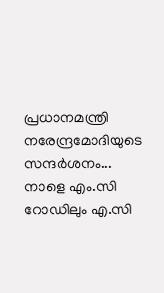പ്രധാനമന്ത്രി നരേന്ദ്രമോദിയുടെ സന്ദർശനം... നാളെ എം.സി റോഡിലും എ.സി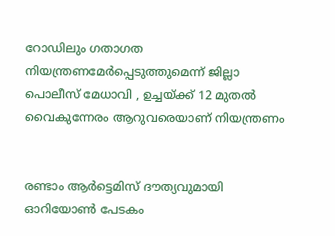റോഡിലും ഗതാഗത നിയന്ത്രണമേർപ്പെടുത്തുമെന്ന് ജില്ലാ പൊലീസ് മേധാവി , ഉച്ചയ്ക്ക് 12 മുതൽ വൈകുന്നേരം ആറുവരെയാണ് നിയന്ത്രണം


രണ്ടാം ആർട്ടെമിസ് ദൗത്യവുമായി ഓറിയോൺ പേടകം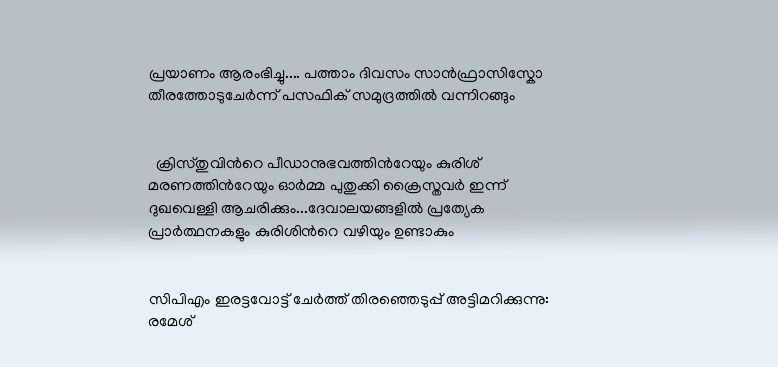പ്രയാണം ആരംഭിച്ചു.... പത്താം ദിവസം സാൻഫ്രാസിസ്കോ തീരത്തോടുചേർന്ന് പസഫിക് സമുദ്രത്തിൽ വന്നിറങ്ങും


  ക്രിസ്തുവിൻറെ പീഡാനുഭവത്തിൻറേയും കുരിശ് മരണത്തിൻറേയും ഓർമ്മ പുതുക്കി ക്രൈസ്തവർ ഇന്ന് ദുഖവെള്ളി ആചരിക്കും...ദേവാലയങ്ങളിൽ പ്രത്യേക പ്രാർത്ഥനകളും കുരിശിൻറെ വഴിയും ഉണ്ടാകും


സിപിഎം ഇരട്ടവോട്ട് ചേര്‍ത്ത് തിരഞ്ഞെടുപ്പ് അട്ടിമറിക്കുന്നു: രമേശ്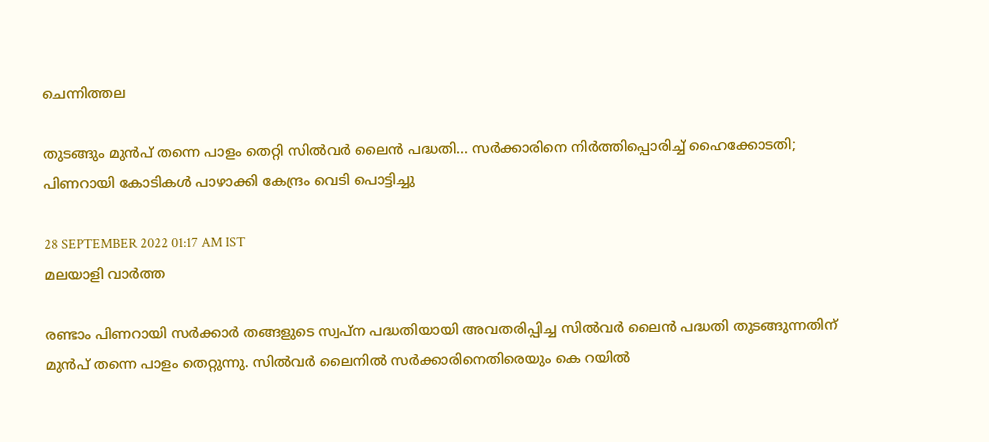ചെന്നിത്തല

തുടങ്ങും മുന്‍പ് തന്നെ പാളം തെറ്റി സില്‍വര്‍ ലൈന്‍ പദ്ധതി... സർക്കാരിനെ നിർത്തിപ്പൊരിച്ച് ഹൈക്കോടതി; പിണറായി കോടികൾ പാഴാക്കി കേന്ദ്രം വെടി പൊട്ടിച്ചു

28 SEPTEMBER 2022 01:17 AM IST
മലയാളി വാര്‍ത്ത

രണ്ടാം പിണറായി സര്‍ക്കാര്‍ തങ്ങളുടെ സ്വപ്‌ന പദ്ധതിയായി അവതരിപ്പിച്ച സില്‍വര്‍ ലൈന്‍ പദ്ധതി തുടങ്ങുന്നതിന് മുന്‍പ് തന്നെ പാളം തെറ്റുന്നു. സില്‍വര്‍ ലൈനില്‍ സർക്കാരിനെതിരെയും കെ റയിൽ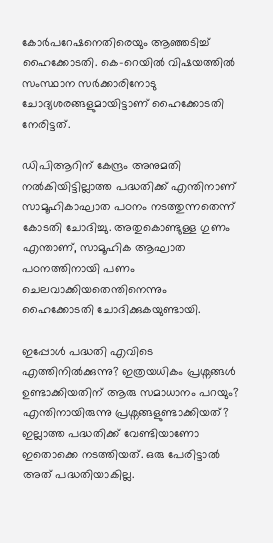കോർപറേഷനെതിരെയും ആഞ്ഞടിച്ച് ഹൈക്കോടതി. കെ–റെയിൽ വിഷയത്തിൽ സംസ്ഥാന സർക്കാരിനോടു ചോദ്യശരങ്ങളുമായിട്ടാണ് ഹൈക്കോടതി നേരിട്ടത്.

ഡിപിആറിന് കേന്ദ്രം അനുമതി നല്‍കിയിട്ടില്ലാത്ത പദ്ധതിക്ക് എന്തിനാണ് സാമൂഹികാഘാത പഠനം നടത്തുന്നതെന്ന് കോടതി ചോദിച്ചു. അതുകൊണ്ടുള്ള ഗുണം എന്താണ്, സാമൂഹിക ആഘാത പഠനത്തിനായി പണം ചെലവാക്കിയതെന്തിനെന്നും ഹൈക്കോടതി ചോദിക്കുകയുണ്ടായി.

ഇപ്പോൾ പദ്ധതി എവിടെ എത്തിനിൽക്കുന്നു? ഇത്രയധികം പ്രശ്നങ്ങൾ ഉണ്ടാക്കിയതിന് ആരു സമാധാനം പറയും? എന്തിനായിരുന്നു പ്രശ്നങ്ങളുണ്ടാക്കിയത്? ഇല്ലാത്ത പദ്ധതിക്ക് വേണ്ടിയാണോ ഇതൊക്കെ നടത്തിയത്. ഒരു പേരിട്ടാല്‍ അത് പദ്ധതിയാകില്ല.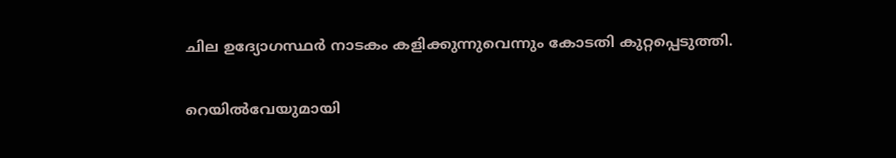ചില ഉദ്യോഗസ്ഥര്‍ നാടകം കളിക്കുന്നുവെന്നും കോടതി കുറ്റപ്പെടുത്തി.

റെയിൽവേയുമായി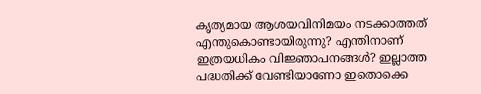കൃത്യമായ ആശയവിനിമയം നടക്കാത്തത് എന്തുകൊണ്ടായിരുന്നു? എന്തിനാണ് ഇത്രയധികം വിജ്ഞാപനങ്ങൾ? ഇല്ലാത്ത പദ്ധതിക്ക് വേണ്ടിയാണോ ഇതൊക്കെ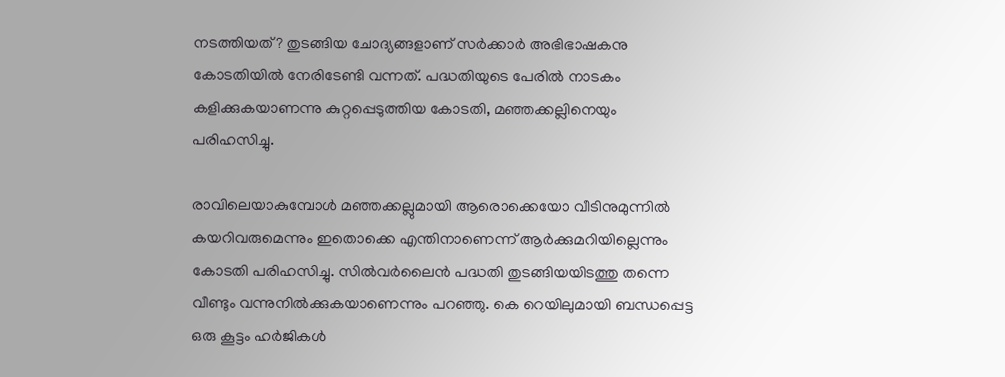നടത്തിയത്? തുടങ്ങിയ ചോദ്യങ്ങളാണ് സർക്കാർ അഭിഭാഷകനു കോടതിയിൽ നേരിടേണ്ടി വന്നത്. പദ്ധതിയുടെ പേരിൽ നാടകം കളിക്കുകയാണന്നു കുറ്റപ്പെടുത്തിയ കോടതി, മഞ്ഞക്കല്ലിനെയും പരിഹസിച്ചു.

രാവിലെയാകുമ്പോൾ മഞ്ഞക്കല്ലുമായി ആരൊക്കെയോ വീടിനുമുന്നിൽ കയറിവരുമെന്നും ഇതൊക്കെ എന്തിനാണെന്ന് ആർക്കുമറിയില്ലെന്നും കോടതി പരിഹസിച്ചു. സിൽവർലൈൻ പദ്ധതി തുടങ്ങിയയിടത്തു തന്നെ വീണ്ടും വന്നുനിൽക്കുകയാണെന്നും പറഞ്ഞു. കെ റെയിലുമായി ബന്ധപ്പെട്ട ഒരു കൂട്ടം ഹര്‍ജികള്‍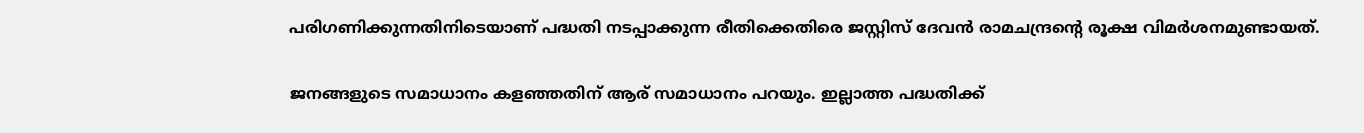പരിഗണിക്കുന്നതിനിടെയാണ് പദ്ധതി നടപ്പാക്കുന്ന രീതിക്കെതിരെ ജസ്റ്റിസ് ദേവന്‍ രാമചന്ദ്രന്റെ രൂക്ഷ വിമര്‍ശനമുണ്ടായത്.

ജനങ്ങളുടെ സമാധാനം കളഞ്ഞതിന് ആര് സമാധാനം പറയും. ഇല്ലാത്ത പദ്ധതിക്ക്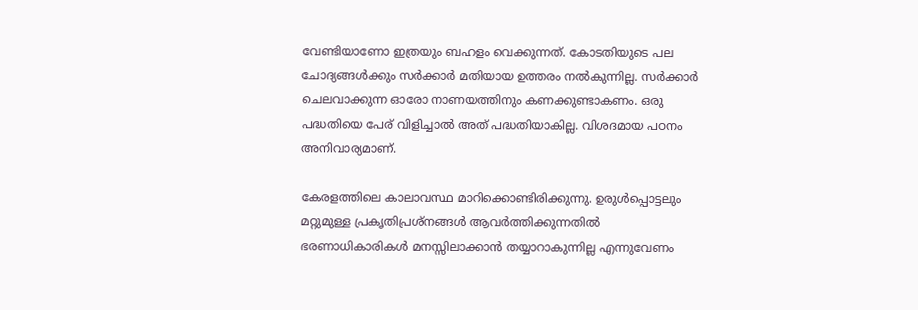വേണ്ടിയാണോ ഇത്രയും ബഹളം വെക്കുന്നത്. കോടതിയുടെ പല ചോദ്യങ്ങള്‍ക്കും സര്‍ക്കാര്‍ മതിയായ ഉത്തരം നല്‍കുന്നില്ല. സര്‍ക്കാര്‍ ചെലവാക്കുന്ന ഓരോ നാണയത്തിനും കണക്കുണ്ടാകണം. ഒരു പദ്ധതിയെ പേര് വിളിച്ചാല്‍ അത് പദ്ധതിയാകില്ല. വിശദമായ പഠനം അനിവാര്യമാണ്.

കേരളത്തിലെ കാലാവസ്ഥ മാറിക്കൊണ്ടിരിക്കുന്നു. ഉരുള്‍പ്പൊട്ടലും മറ്റുമുള്ള പ്രകൃതിപ്രശ്‌നങ്ങള്‍ ആവര്‍ത്തിക്കുന്നതില്‍ ഭരണാധികാരികള്‍ മനസ്സിലാക്കാന്‍ തയ്യാറാകുന്നില്ല എന്നുവേണം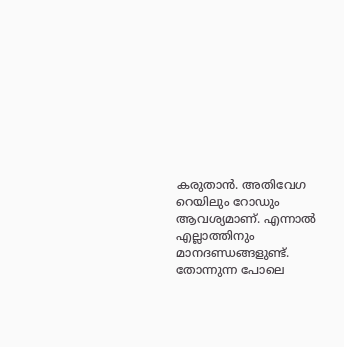കരുതാന്‍. അതിവേഗ റെയിലും റോഡും ആവശ്യമാണ്. എന്നാല്‍ എല്ലാത്തിനും മാനദണ്ഡങ്ങളുണ്ട്. തോന്നുന്ന പോലെ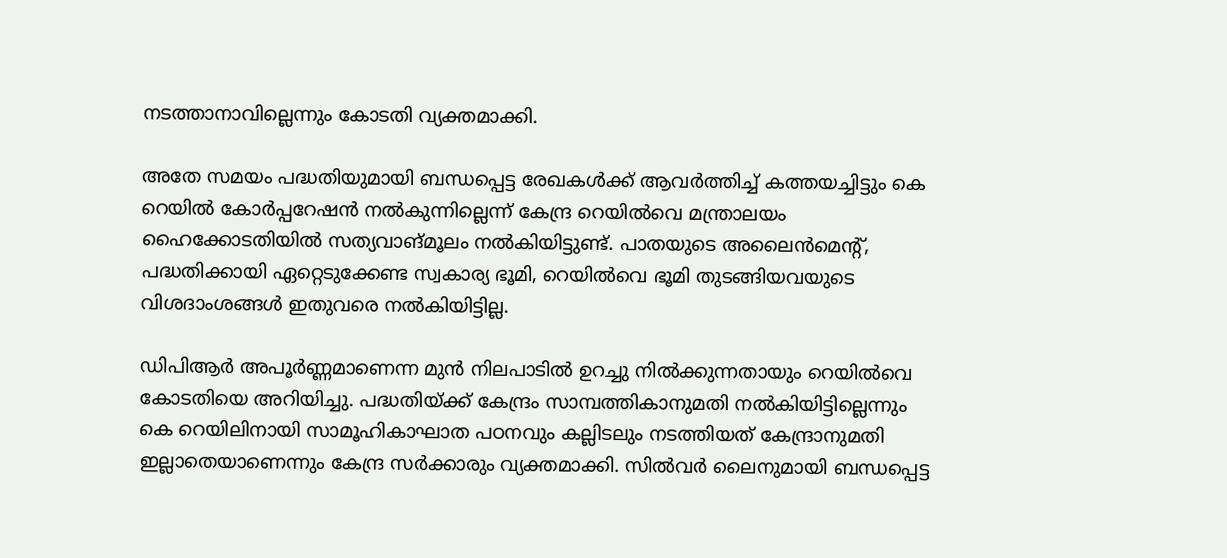നടത്താനാവില്ലെന്നും കോടതി വ്യക്തമാക്കി.

അതേ സമയം പദ്ധതിയുമായി ബന്ധപ്പെട്ട രേഖകള്‍ക്ക് ആവര്‍ത്തിച്ച് കത്തയച്ചിട്ടും കെ റെയില്‍ കോര്‍പ്പറേഷന്‍ നല്‍കുന്നില്ലെന്ന് കേന്ദ്ര റെയില്‍വെ മന്ത്രാലയം ഹൈക്കോടതിയില്‍ സത്യവാങ്മൂലം നല്‍കിയിട്ടുണ്ട്. പാതയുടെ അലൈന്‍മെന്റ്, പദ്ധതിക്കായി ഏറ്റെടുക്കേണ്ട സ്വകാര്യ ഭൂമി, റെയില്‍വെ ഭൂമി തുടങ്ങിയവയുടെ വിശദാംശങ്ങള്‍ ഇതുവരെ നല്‍കിയിട്ടില്ല.

ഡിപിആര്‍ അപൂര്‍ണ്ണമാണെന്ന മുന്‍ നിലപാടില്‍ ഉറച്ചു നില്‍ക്കുന്നതായും റെയില്‍വെ കോടതിയെ അറിയിച്ചു. പദ്ധതിയ്ക്ക് കേന്ദ്രം സാമ്പത്തികാനുമതി നല്‍കിയിട്ടില്ലെന്നും കെ റെയിലിനായി സാമൂഹികാഘാത പഠനവും കല്ലിടലും നടത്തിയത് കേന്ദ്രാനുമതി ഇല്ലാതെയാണെന്നും കേന്ദ്ര സര്‍ക്കാരും വ്യക്തമാക്കി. സിൽവർ ലൈനുമായി ബന്ധപ്പെട്ട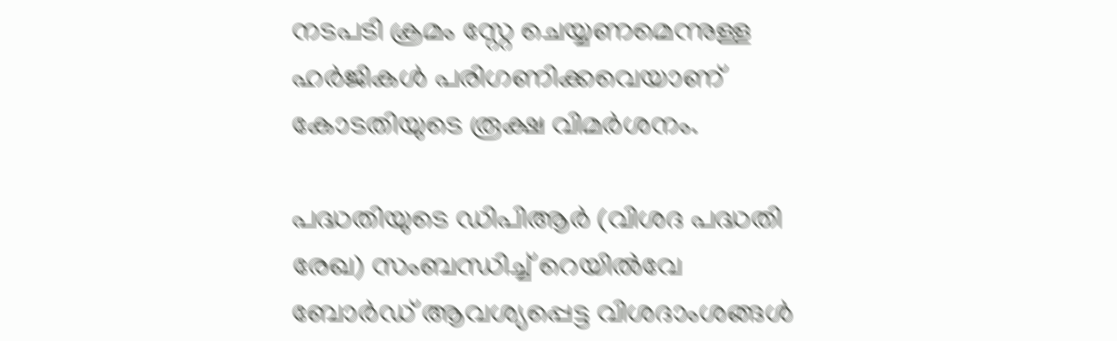നടപടി ക്രമം സ്റ്റേ ചെയ്യണമെന്നുള്ള ഹർജികൾ പരിഗണിക്കവെയാണ് കോടതിയുടെ രൂക്ഷ വിമർശനം.

പദ്ധതിയുടെ ഡിപിആര്‍ (വിശദ പദ്ധതി രേഖ) സംബന്ധിച്ച് റെയില്‍വേ ബോര്‍ഡ് ആവശ്യപ്പെട്ട വിശദാംശങ്ങള്‍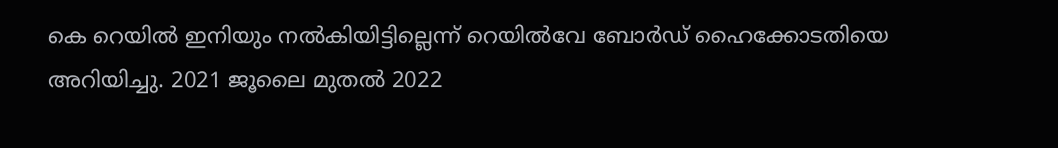കെ റെയില്‍ ഇനിയും നല്‍കിയിട്ടില്ലെന്ന് റെയില്‍വേ ബോര്‍ഡ് ഹൈക്കോടതിയെ അറിയിച്ചു. 2021 ജൂലൈ മുതല്‍ 2022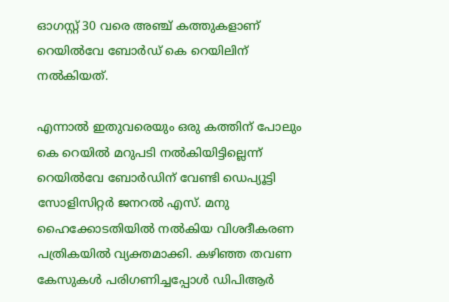ഓഗസ്റ്റ് 30 വരെ അഞ്ച് കത്തുകളാണ് റെയില്‍വേ ബോര്‍ഡ് കെ റെയിലിന് നല്‍കിയത്.

എന്നാല്‍ ഇതുവരെയും ഒരു കത്തിന് പോലും കെ റെയില്‍ മറുപടി നല്‍കിയിട്ടില്ലെന്ന് റെയില്‍വേ ബോര്‍ഡിന് വേണ്ടി ഡെപ്യൂട്ടി സോളിസിറ്റര്‍ ജനറല്‍ എസ്. മനു ഹൈക്കോടതിയില്‍ നല്‍കിയ വിശദീകരണ പത്രികയില്‍ വ്യക്തമാക്കി. കഴിഞ്ഞ തവണ കേസുകള്‍ പരിഗണിച്ചപ്പോള്‍ ഡിപിആര്‍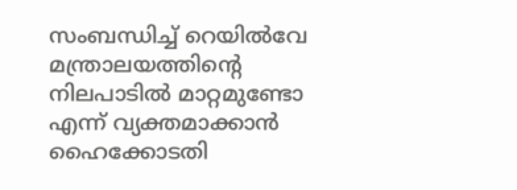സംബന്ധിച്ച് റെയില്‍വേ മന്ത്രാലയത്തിന്റെ നിലപാടില്‍ മാറ്റമുണ്ടോ എന്ന് വ്യക്തമാക്കാന്‍ ഹൈക്കോടതി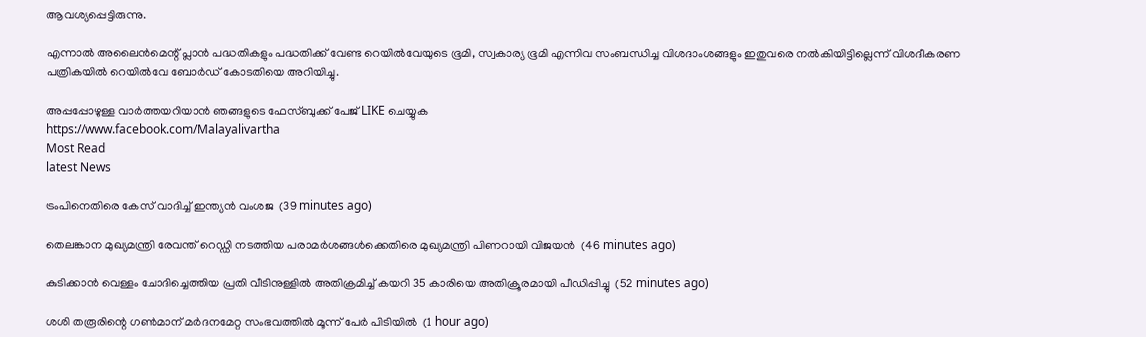ആവശ്യപ്പെട്ടിരുന്നു.

എന്നാല്‍ അലൈന്‍മെന്റ് പ്ലാന്‍ പദ്ധതികളും പദ്ധതിക്ക് വേണ്ട റെയില്‍വേയുടെ ഭൂമി, സ്വകാര്യ ഭൂമി എന്നിവ സംബന്ധിച്ച വിശദാംശങ്ങളും ഇതുവരെ നല്‍കിയിട്ടില്ലെന്ന് വിശദീകരണ പത്രികയില്‍ റെയില്‍വേ ബോര്‍ഡ് കോടതിയെ അറിയിച്ചു.

അപ്പപ്പോഴുള്ള വാര്‍ത്തയറിയാന്‍ ഞങ്ങളുടെ ഫേസ്‌ബുക്ക്‌ പേജ് LIKE ചെയ്യുക
https://www.facebook.com/Malayalivartha
Most Read
latest News

ട്രംപിനെതിരെ കേസ് വാദിച്ച് ഇന്ത്യന്‍ വംശജ  (39 minutes ago)

തെലങ്കാന മുഖ്യമന്ത്രി രേവന്ത് റെഡ്ഡി നടത്തിയ പരാമര്‍ശങ്ങള്‍ക്കെതിരെ മുഖ്യമന്ത്രി പിണറായി വിജയന്‍  (46 minutes ago)

കുടിക്കാന്‍ വെള്ളം ചോദിച്ചെത്തിയ പ്രതി വീടിനുള്ളില്‍ അതിക്രമിച്ച് കയറി 35 കാരിയെ അതിക്രൂരമായി പീഡിപ്പിച്ചു  (52 minutes ago)

ശശി തരൂരിന്റെ ഗണ്‍മാന് മര്‍ദനമേറ്റ സംഭവത്തില്‍ മൂന്ന് പേര്‍ പിടിയില്‍  (1 hour ago)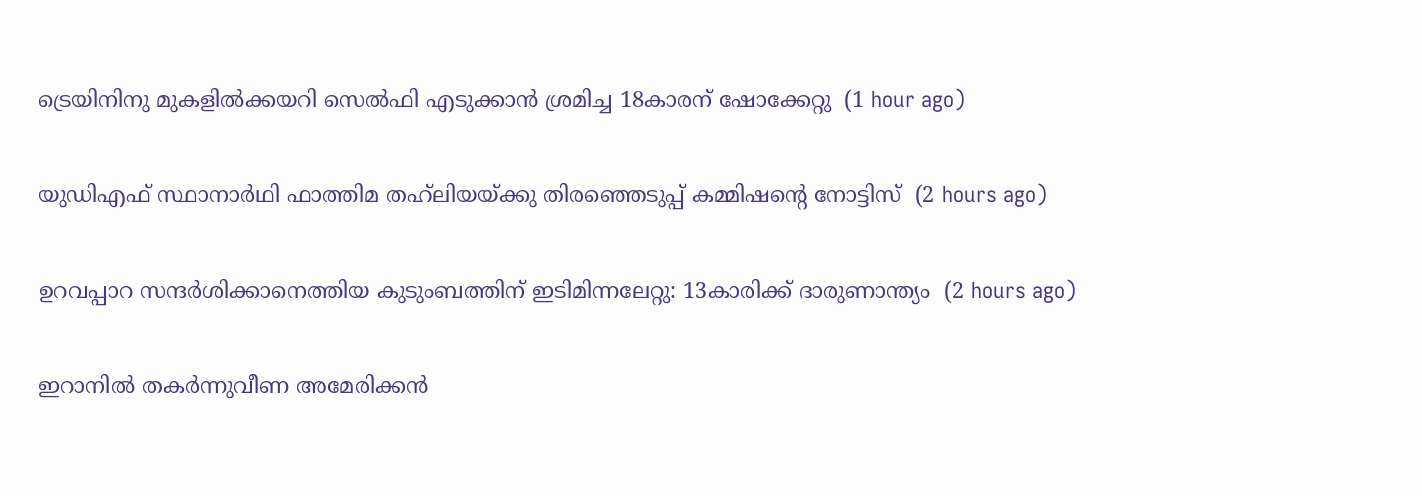ട്രെയിനിനു മുകളില്‍ക്കയറി സെല്‍ഫി എടുക്കാന്‍ ശ്രമിച്ച 18കാരന് ഷോക്കേറ്റു  (1 hour ago)

യുഡിഎഫ് സ്ഥാനാര്‍ഥി ഫാത്തിമ തഹ്‌ലിയയ്ക്കു തിരഞ്ഞെടുപ്പ് കമ്മിഷന്റെ നോട്ടിസ്  (2 hours ago)

ഉറവപ്പാറ സന്ദര്‍ശിക്കാനെത്തിയ കുടുംബത്തിന് ഇടിമിന്നലേറ്റു: 13കാരിക്ക് ദാരുണാന്ത്യം  (2 hours ago)

ഇറാനില്‍ തകര്‍ന്നുവീണ അമേരിക്കന്‍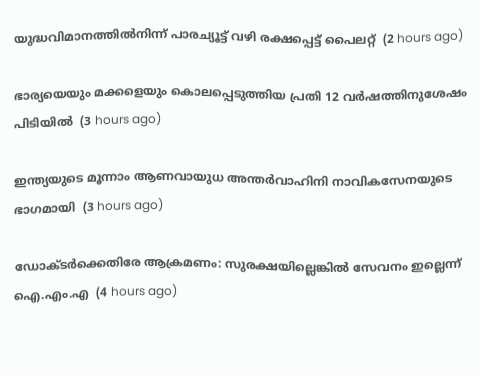യുദ്ധവിമാനത്തില്‍നിന്ന് പാരച്യൂട്ട് വഴി രക്ഷപ്പെട്ട് പൈലറ്റ്  (2 hours ago)

ഭാര്യയെയും മക്കളെയും കൊലപ്പെടുത്തിയ പ്രതി 12 വര്‍ഷത്തിനുശേഷം പിടിയില്‍  (3 hours ago)

ഇന്ത്യയുടെ മൂന്നാം ആണവായുധ അന്തര്‍വാഹിനി നാവികസേനയുടെ ഭാഗമായി  (3 hours ago)

ഡോക്ടര്‍ക്കെതിരേ ആക്രമണം: സുരക്ഷയില്ലെങ്കില്‍ സേവനം ഇല്ലെന്ന് ഐ.എം.എ  (4 hours ago)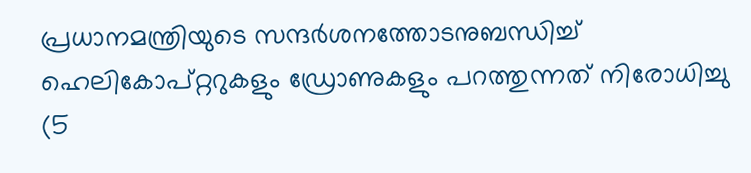പ്രധാനമന്ത്രിയുടെ സന്ദര്‍ശനത്തോടനുബന്ധിച്ച് ഹെലികോപ്റ്ററുകളും ഡ്രോണുകളും പറത്തുന്നത് നിരോധിച്ചു  (5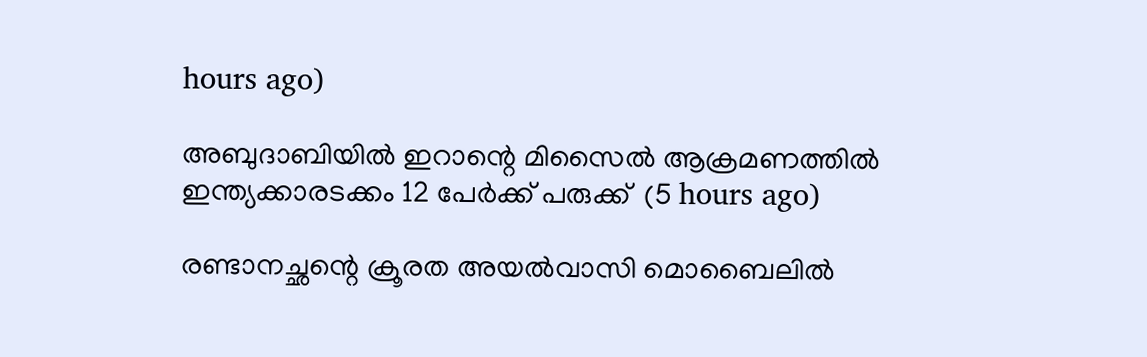hours ago)

അബുദാബിയില്‍ ഇറാന്റെ മിസൈല്‍ ആക്രമണത്തില്‍ ഇന്ത്യക്കാരടക്കം 12 പേര്‍ക്ക് പരുക്ക്  (5 hours ago)

രണ്ടാനച്ഛന്റെ ക്രൂരത അയല്‍വാസി മൊബൈലില്‍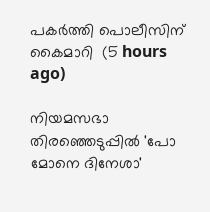പകര്‍ത്തി പൊലീസിന് കൈമാറി  (5 hours ago)

നിയമസഭാ തിരഞ്ഞെടുപ്പില്‍ 'പോ മോനെ ദിനേശാ'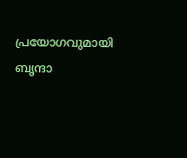പ്രയോഗവുമായി ബൃന്ദാ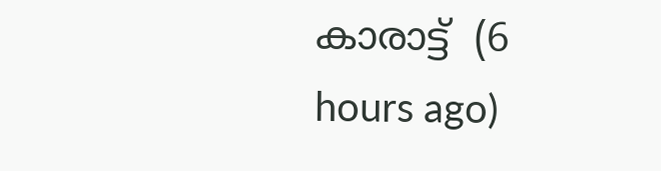കാരാട്ട്  (6 hours ago)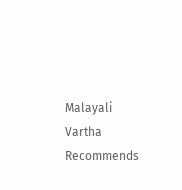Malayali Vartha Recommends